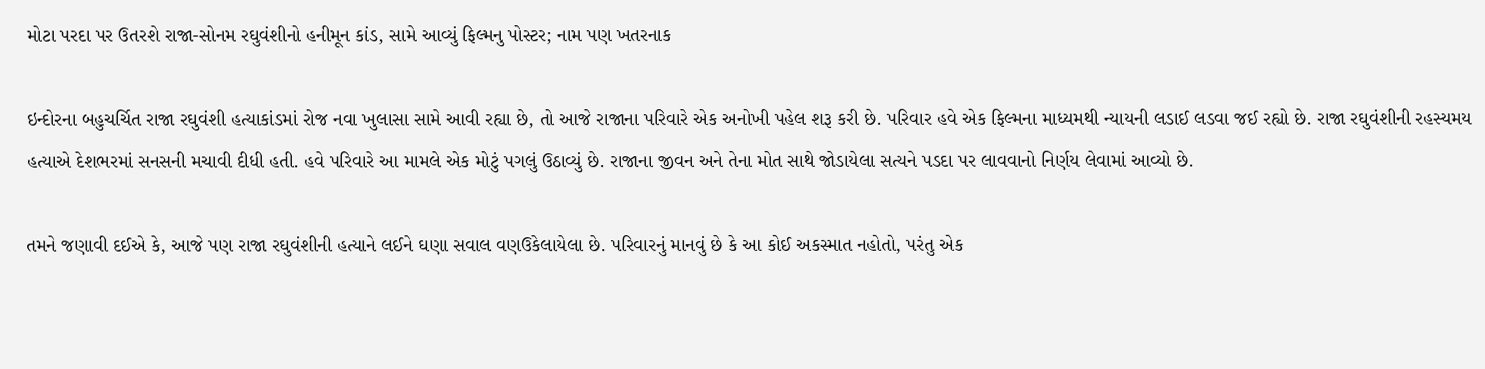મોટા પરદા પર ઉતરશે રાજા-સોનમ રઘુવંશીનો હનીમૂન કાંડ, સામે આવ્યું ફિલ્મનુ પોસ્ટર; નામ પણ ખતરનાક

ઇન્દોરના બહુચર્ચિત રાજા રઘુવંશી હત્યાકાંડમાં રોજ નવા ખુલાસા સામે આવી રહ્યા છે, તો આજે રાજાના પરિવારે એક અનોખી પહેલ શરૂ કરી છે. પરિવાર હવે એક ફિલ્મના માધ્યમથી ન્યાયની લડાઈ લડવા જઈ રહ્યો છે. રાજા રઘુવંશીની રહસ્યમય હત્યાએ દેશભરમાં સનસની મચાવી દીધી હતી. હવે પરિવારે આ મામલે એક મોટું પગલું ઉઠાવ્યું છે. રાજાના જીવન અને તેના મોત સાથે જોડાયેલા સત્યને પડદા પર લાવવાનો નિર્ણય લેવામાં આવ્યો છે.

તમને જણાવી દઈએ કે, આજે પણ રાજા રઘુવંશીની હત્યાને લઈને ઘણા સવાલ વણઉકેલાયેલા છે. પરિવારનું માનવું છે કે આ કોઈ અકસ્માત નહોતો, પરંતુ એક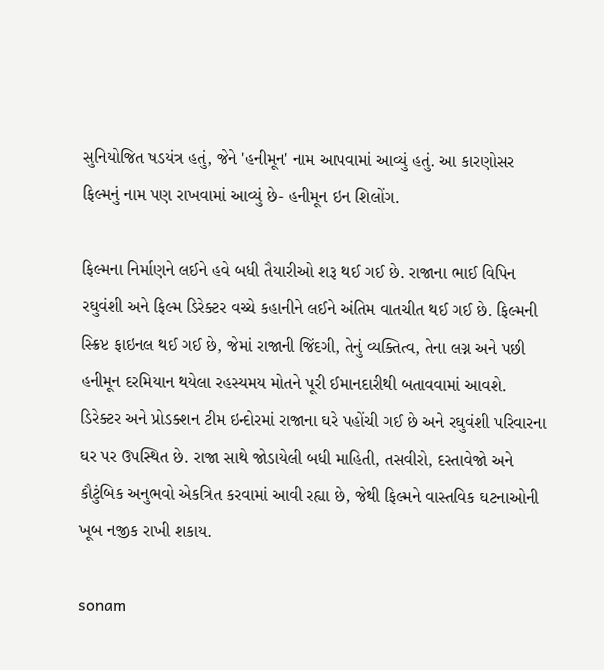સુનિયોજિત ષડયંત્ર હતું, જેને 'હનીમૂન' નામ આપવામાં આવ્યું હતું. આ કારણોસર ફિલ્મનું નામ પણ રાખવામાં આવ્યું છે- હનીમૂન ઇન શિલોંગ.

ફિલ્મના નિર્માણને લઈને હવે બધી તૈયારીઓ શરૂ થઈ ગઈ છે. રાજાના ભાઈ વિપિન રઘુવંશી અને ફિલ્મ ડિરેક્ટર વચ્ચે કહાનીને લઈને અંતિમ વાતચીત થઈ ગઈ છે. ફિલ્મની સ્ક્રિપ્ટ ફાઇનલ થઈ ગઈ છે, જેમાં રાજાની જિંદગી, તેનું વ્યક્તિત્વ, તેના લગ્ન અને પછી હનીમૂન દરમિયાન થયેલા રહસ્યમય મોતને પૂરી ઈમાનદારીથી બતાવવામાં આવશે. ડિરેક્ટર અને પ્રોડક્શન ટીમ ઇન્દોરમાં રાજાના ઘરે પહોંચી ગઈ છે અને રઘુવંશી પરિવારના ઘર પર ઉપસ્થિત છે. રાજા સાથે જોડાયેલી બધી માહિતી, તસવીરો, દસ્તાવેજો અને કૌટુંબિક અનુભવો એકત્રિત કરવામાં આવી રહ્યા છે, જેથી ફિલ્મને વાસ્તવિક ઘટનાઓની ખૂબ નજીક રાખી શકાય.

sonam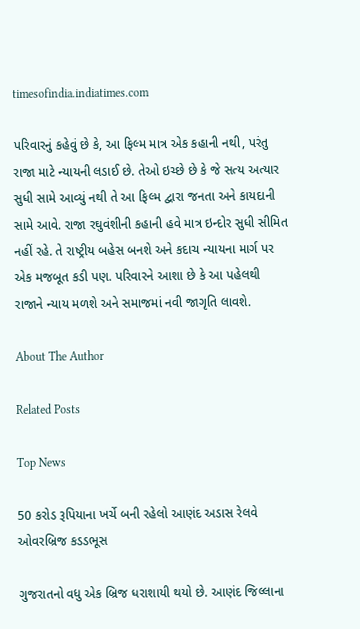timesofindia.indiatimes.com

પરિવારનું કહેવું છે કે, આ ફિલ્મ માત્ર એક કહાની નથી, પરંતુ રાજા માટે ન્યાયની લડાઈ છે. તેઓ ઇચ્છે છે કે જે સત્ય અત્યાર સુધી સામે આવ્યું નથી તે આ ફિલ્મ દ્વારા જનતા અને કાયદાની સામે આવે. રાજા રઘુવંશીની કહાની હવે માત્ર ઇન્દોર સુધી સીમિત નહીં રહે. તે રાષ્ટ્રીય બહેસ બનશે અને કદાચ ન્યાયના માર્ગ પર એક મજબૂત કડી પણ. પરિવારને આશા છે કે આ પહેલથી રાજાને ન્યાય મળશે અને સમાજમાં નવી જાગૃતિ લાવશે.

About The Author

Related Posts

Top News

50 કરોડ રૂપિયાના ખર્ચે બની રહેલો આણંદ અડાસ રેલવે ઓવરબ્રિજ કડડભૂસ

ગુજરાતનો વધુ એક બ્રિજ ધરાશાયી થયો છે. આણંદ જિલ્લાના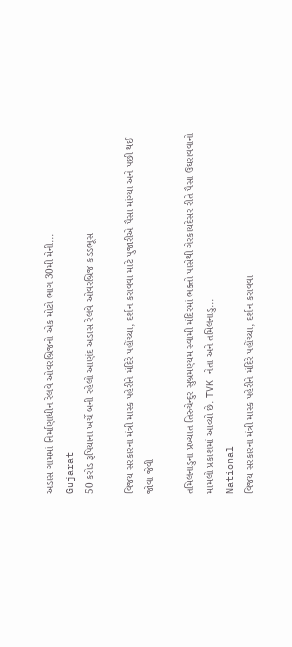અડાસ ગામમાં નિર્માણાધીન રેલવે ઓવરબ્રિજનો એક મોટો ભાગ 30મી મેની...
Gujarat
50 કરોડ રૂપિયાના ખર્ચે બની રહેલો આણંદ અડાસ રેલવે ઓવરબ્રિજ કડડભૂસ

વિજય સરકારના મંત્રી માસ્ક પહેરીને મંદિરે પહોંચ્યા, દર્શન કરાવવા માટે પુજારીએ પૈસા માંગ્યા અને પછી થઈ જોવા જેવી

તમિલનાડુના પ્રખ્યાત તિરુચેન્દુર સુબ્રમણ્યમ સ્વામી મંદિરમાં ભક્તો પાસેથી ગેરકાયદેસર રીતે પૈસા ઉઘરાવવાનો મામલો પ્રકાશમાં આવ્યો છે. TVK નેતા અને તમિલનાડુ...
National
વિજય સરકારના મંત્રી માસ્ક પહેરીને મંદિરે પહોંચ્યા, દર્શન કરાવવા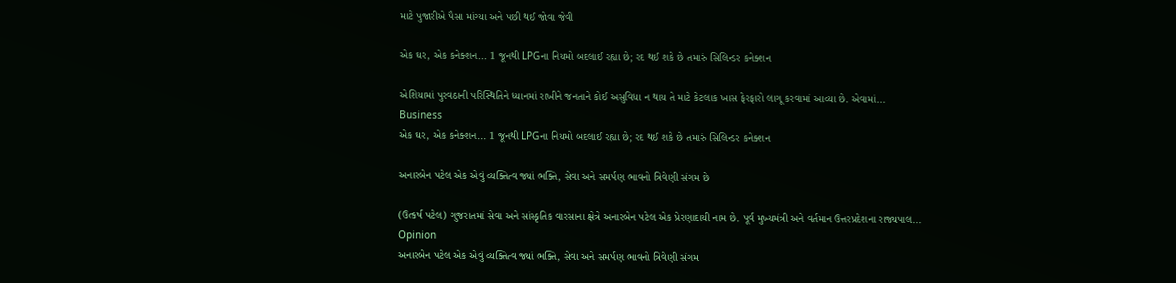માટે પુજારીએ પૈસા માંગ્યા અને પછી થઈ જોવા જેવી

એક ઘર, એક કનેક્શન... 1 જૂનથી LPGના નિયમો બદલાઈ રહ્યા છે; રદ થઈ શકે છે તમારું સિલિન્ડર કનેક્શન

એશિયામાં પુરવઠાની પરિસ્થિતિને ધ્યાનમાં રાખીને જનતાને કોઈ અસુવિધા ન થાય તે માટે કેટલાક ખાસ ફેરફારો લાગૂ કરવામાં આવ્યા છે. એવામાં...
Business
એક ઘર, એક કનેક્શન... 1 જૂનથી LPGના નિયમો બદલાઈ રહ્યા છે; રદ થઈ શકે છે તમારું સિલિન્ડર કનેક્શન

અનારબેન પટેલ એક એવું વ્યક્તિત્વ જ્યાં ભક્તિ, સેવા અને સમર્પણ ભાવનો ત્રિવેણી સંગમ છે

(ઉત્કર્ષ પટેલ) ગુજરાતમાં સેવા અને સાંસ્કૃતિક વારસાના ક્ષેત્રે અનારબેન પટેલ એક પ્રેરણાદાયી નામ છે. પૂર્વ મુખ્યમંત્રી અને વર્તમાન ઉત્તરપ્રદેશના રાજ્યપાલ...
Opinion
અનારબેન પટેલ એક એવું વ્યક્તિત્વ જ્યાં ભક્તિ, સેવા અને સમર્પણ ભાવનો ત્રિવેણી સંગમ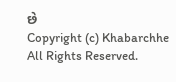છે
Copyright (c) Khabarchhe All Rights Reserved.